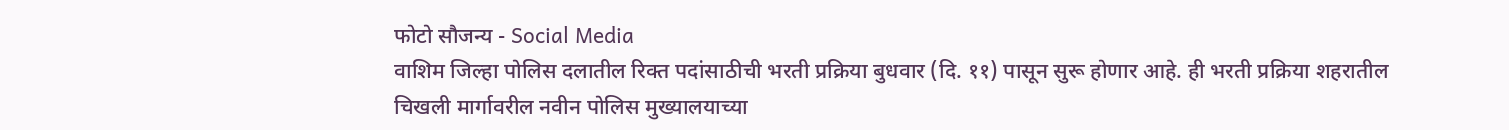फोटो सौजन्य - Social Media
वाशिम जिल्हा पोलिस दलातील रिक्त पदांसाठीची भरती प्रक्रिया बुधवार (दि. ११) पासून सुरू होणार आहे. ही भरती प्रक्रिया शहरातील चिखली मार्गावरील नवीन पोलिस मुख्यालयाच्या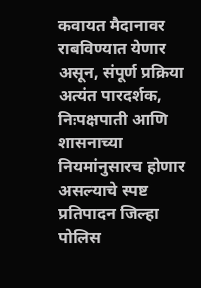कवायत मैदानावर राबविण्यात येणार असून, संपूर्ण प्रक्रिया अत्यंत पारदर्शक, निःपक्षपाती आणि शासनाच्या नियमांनुसारच होणार असल्याचे स्पष्ट प्रतिपादन जिल्हा पोलिस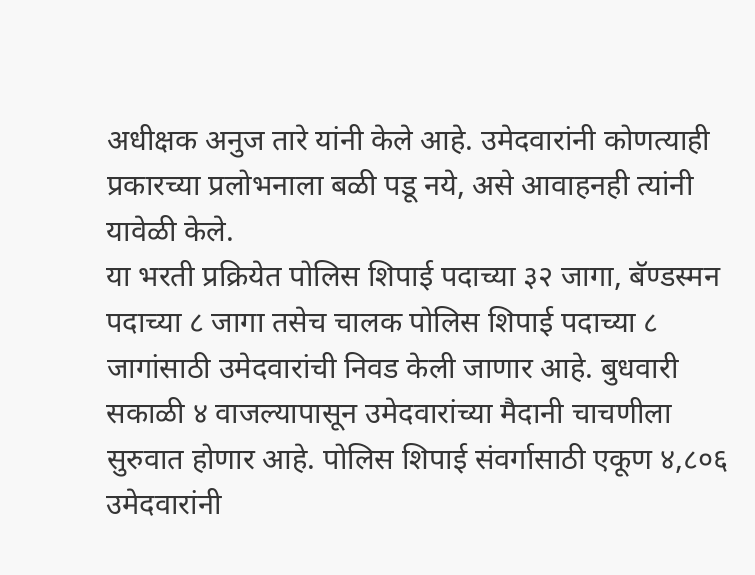अधीक्षक अनुज तारे यांनी केले आहे. उमेदवारांनी कोणत्याही प्रकारच्या प्रलोभनाला बळी पडू नये, असे आवाहनही त्यांनी यावेळी केले.
या भरती प्रक्रियेत पोलिस शिपाई पदाच्या ३२ जागा, बॅण्डस्मन पदाच्या ८ जागा तसेच चालक पोलिस शिपाई पदाच्या ८ जागांसाठी उमेदवारांची निवड केली जाणार आहे. बुधवारी सकाळी ४ वाजल्यापासून उमेदवारांच्या मैदानी चाचणीला सुरुवात होणार आहे. पोलिस शिपाई संवर्गासाठी एकूण ४,८०६ उमेदवारांनी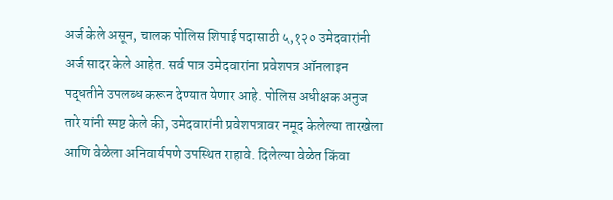अर्ज केले असून, चालक पोलिस शिपाई पदासाठी ५,१२० उमेदवारांनी अर्ज सादर केले आहेत. सर्व पात्र उमेदवारांना प्रवेशपत्र ऑनलाइन पद्धतीने उपलब्ध करून देण्यात येणार आहे. पोलिस अधीक्षक अनुज तारे यांनी स्पष्ट केले की, उमेदवारांनी प्रवेशपत्रावर नमूद केलेल्या तारखेला आणि वेळेला अनिवार्यपणे उपस्थित राहावे. दिलेल्या वेळेत किंवा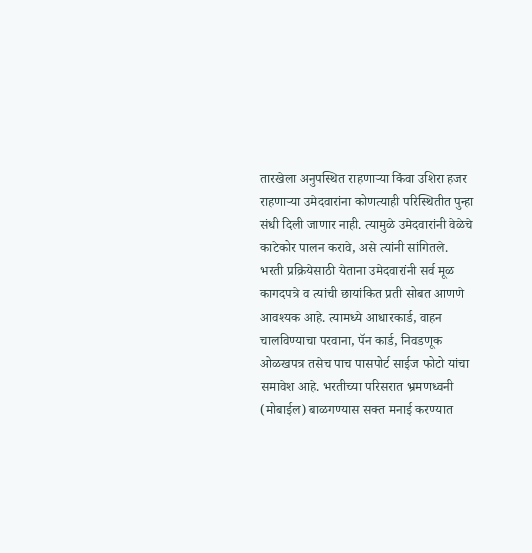तारखेला अनुपस्थित राहणाऱ्या किंवा उशिरा हजर राहणाऱ्या उमेदवारांना कोणत्याही परिस्थितीत पुन्हा संधी दिली जाणार नाही. त्यामुळे उमेदवारांनी वेळेचे काटेकोर पालन करावे, असे त्यांनी सांगितले.
भरती प्रक्रियेसाठी येताना उमेदवारांनी सर्व मूळ कागदपत्रे व त्यांची छायांकित प्रती सोबत आणणे आवश्यक आहे. त्यामध्ये आधारकार्ड, वाहन चालविण्याचा परवाना, पॅन कार्ड, निवडणूक ओळखपत्र तसेच पाच पासपोर्ट साईज फोटो यांचा समावेश आहे. भरतीच्या परिसरात भ्रमणध्वनी (मोबाईल) बाळगण्यास सक्त मनाई करण्यात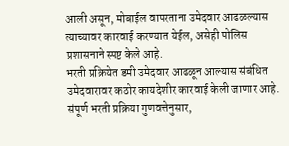आली असून, मोबाईल वापरताना उमेदवार आढळल्यास त्याच्यावर कारवाई करण्यात येईल, असेही पोलिस प्रशासनाने स्पष्ट केले आहे.
भरती प्रक्रियेत डमी उमेदवार आढळून आल्यास संबंधित उमेदवारावर कठोर कायदेशीर कारवाई केली जाणार आहे. संपूर्ण भरती प्रक्रिया गुणवत्तेनुसार,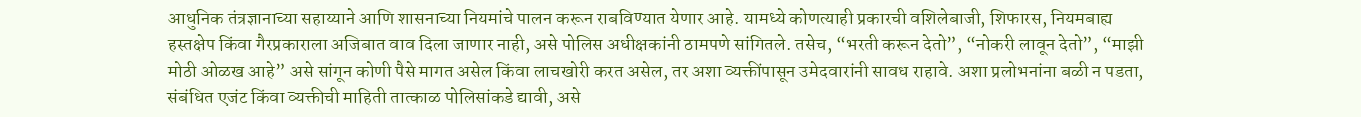आधुनिक तंत्रज्ञानाच्या सहाय्याने आणि शासनाच्या नियमांचे पालन करून राबविण्यात येणार आहे. यामध्ये कोणत्याही प्रकारची वशिलेबाजी, शिफारस, नियमबाह्य हस्तक्षेप किंवा गैरप्रकाराला अजिबात वाव दिला जाणार नाही, असे पोलिस अधीक्षकांनी ठामपणे सांगितले. तसेच, “भरती करून देतो”, “नोकरी लावून देतो”, “माझी मोठी ओळख आहे” असे सांगून कोणी पैसे मागत असेल किंवा लाचखोरी करत असेल, तर अशा व्यक्तींपासून उमेदवारांनी सावध राहावे. अशा प्रलोभनांना बळी न पडता, संबंधित एजंट किंवा व्यक्तीची माहिती तात्काळ पोलिसांकडे द्यावी, असे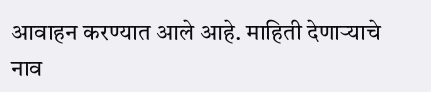आवाहन करण्यात आले आहे. माहिती देणाऱ्याचे नाव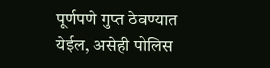पूर्णपणे गुप्त ठेवण्यात येईल, असेही पोलिस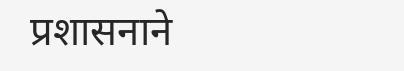प्रशासनाने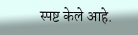स्पष्ट केले आहे.